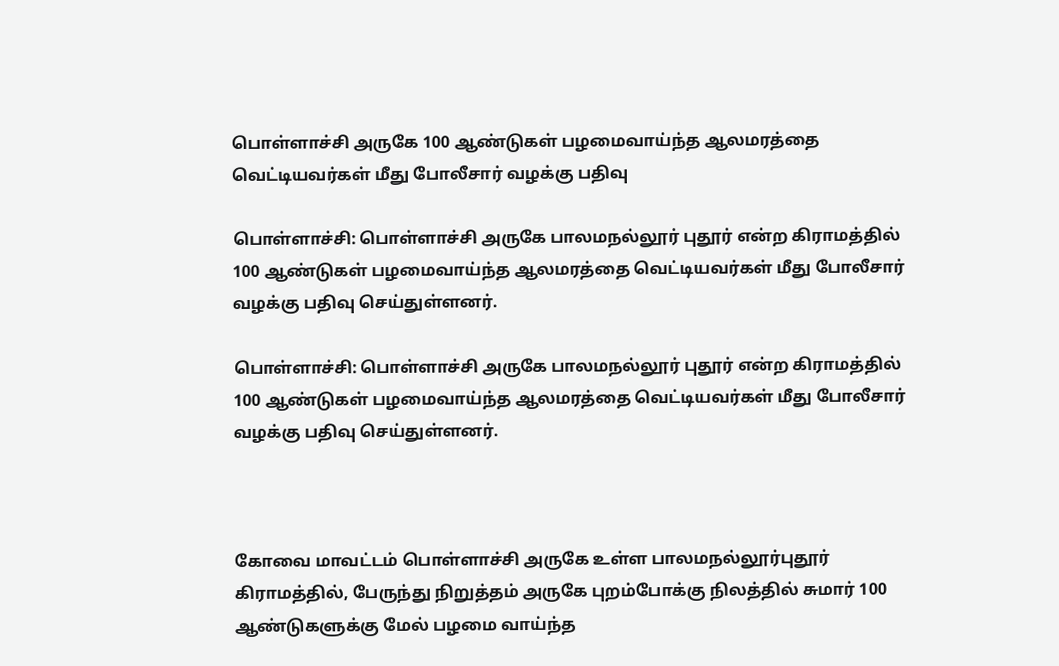பொள்ளாச்சி அருகே 100 ஆண்டுகள் பழமைவாய்ந்த ஆலமரத்தை வெட்டியவர்கள் மீது போலீசார் வழக்கு பதிவு

பொள்ளாச்சி: பொள்ளாச்சி அருகே பாலமநல்லூர் புதூர் என்ற கிராமத்தில் 100 ஆண்டுகள் பழமைவாய்ந்த ஆலமரத்தை வெட்டியவர்கள் மீது போலீசார் வழக்கு பதிவு செய்துள்ளனர்.

பொள்ளாச்சி: பொள்ளாச்சி அருகே பாலமநல்லூர் புதூர் என்ற கிராமத்தில் 100 ஆண்டுகள் பழமைவாய்ந்த ஆலமரத்தை வெட்டியவர்கள் மீது போலீசார் வழக்கு பதிவு செய்துள்ளனர்.



கோவை மாவட்டம் பொள்ளாச்சி அருகே உள்ள பாலமநல்லூர்புதூர் கிராமத்தில், பேருந்து நிறுத்தம் அருகே புறம்போக்கு நிலத்தில் சுமார் 100 ஆண்டுகளுக்கு மேல் பழமை வாய்ந்த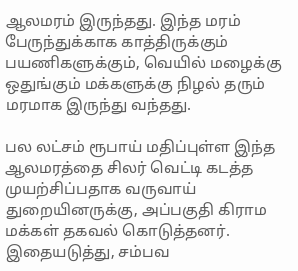ஆலமரம் இருந்தது. இந்த மரம் பேருந்துக்காக காத்திருக்கும் பயணிகளுக்கும், வெயில் மழைக்கு ஒதுங்கும் மக்களுக்கு நிழல் தரும் மரமாக இருந்து வந்தது.

பல லட்சம் ரூபாய் மதிப்புள்ள இந்த ஆலமரத்தை சிலர் வெட்டி கடத்த முயற்சிப்பதாக வருவாய் துறையினருக்கு, அப்பகுதி கிராம மக்கள் தகவல் கொடுத்தனர். இதையடுத்து, சம்பவ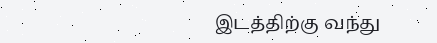இடத்திற்கு வந்து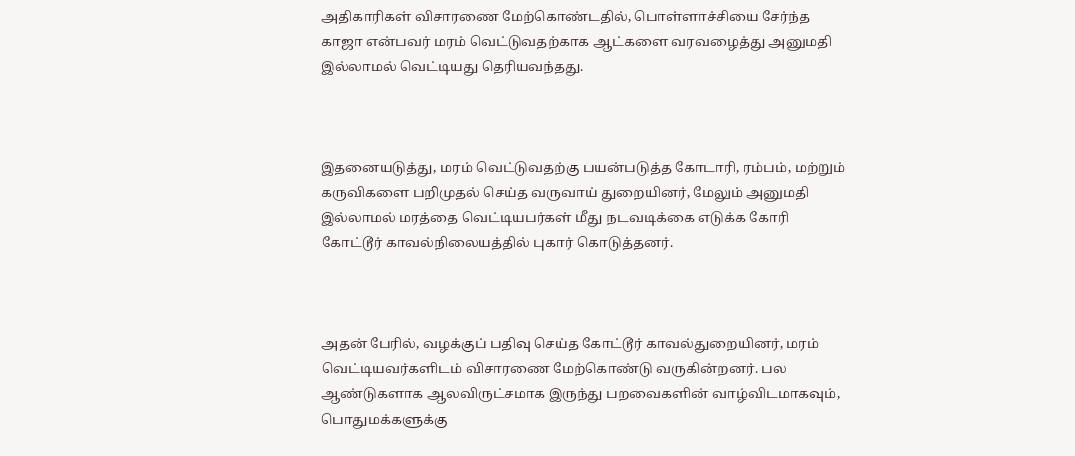அதிகாரிகள் விசாரணை மேற்கொண்டதில், பொள்ளாச்சியை சேர்ந்த காஜா என்பவர் மரம் வெட்டுவதற்காக ஆட்களை வரவழைத்து அனுமதி இல்லாமல் வெட்டியது தெரியவந்தது.



இதனையடுத்து, மரம் வெட்டுவதற்கு பயன்படுத்த கோடாரி, ரம்பம், மற்றும் கருவிகளை பறிமுதல் செய்த வருவாய் துறையினர், மேலும் அனுமதி இல்லாமல் மரத்தை வெட்டியபர்கள் மீது நடவடிக்கை எடுக்க கோரி கோட்டூர் காவல்நிலையத்தில் புகார் கொடுத்தனர்.



அதன் பேரில், வழக்குப் பதிவு செய்த கோட்டூர் காவல்துறையினர், மரம் வெட்டியவர்களிடம் விசாரணை மேற்கொண்டு வருகின்றனர். பல ஆண்டுகளாக ஆலவிருட்சமாக இருந்து பறவைகளின் வாழ்விடமாகவும், பொதுமக்களுக்கு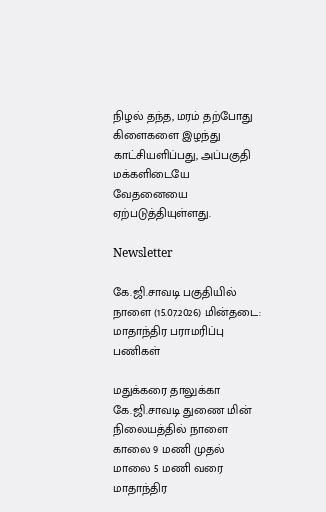நிழல் தந்த, மரம் தற்போது கிளைகளை இழந்து காட்சியளிப்பது, அப்பகுதி மக்களிடையே வேதனையை ஏற்படுத்தியுள்ளது.

Newsletter

கே.ஜி.சாவடி பகுதியில் நாளை (15.07.2026) மின்தடை: மாதாந்திர பராமரிப்பு பணிகள்

மதுக்கரை தாலுக்கா கே.ஜி.சாவடி துணை மின் நிலையத்தில் நாளை காலை 9 மணி முதல் மாலை 5 மணி வரை மாதாந்திர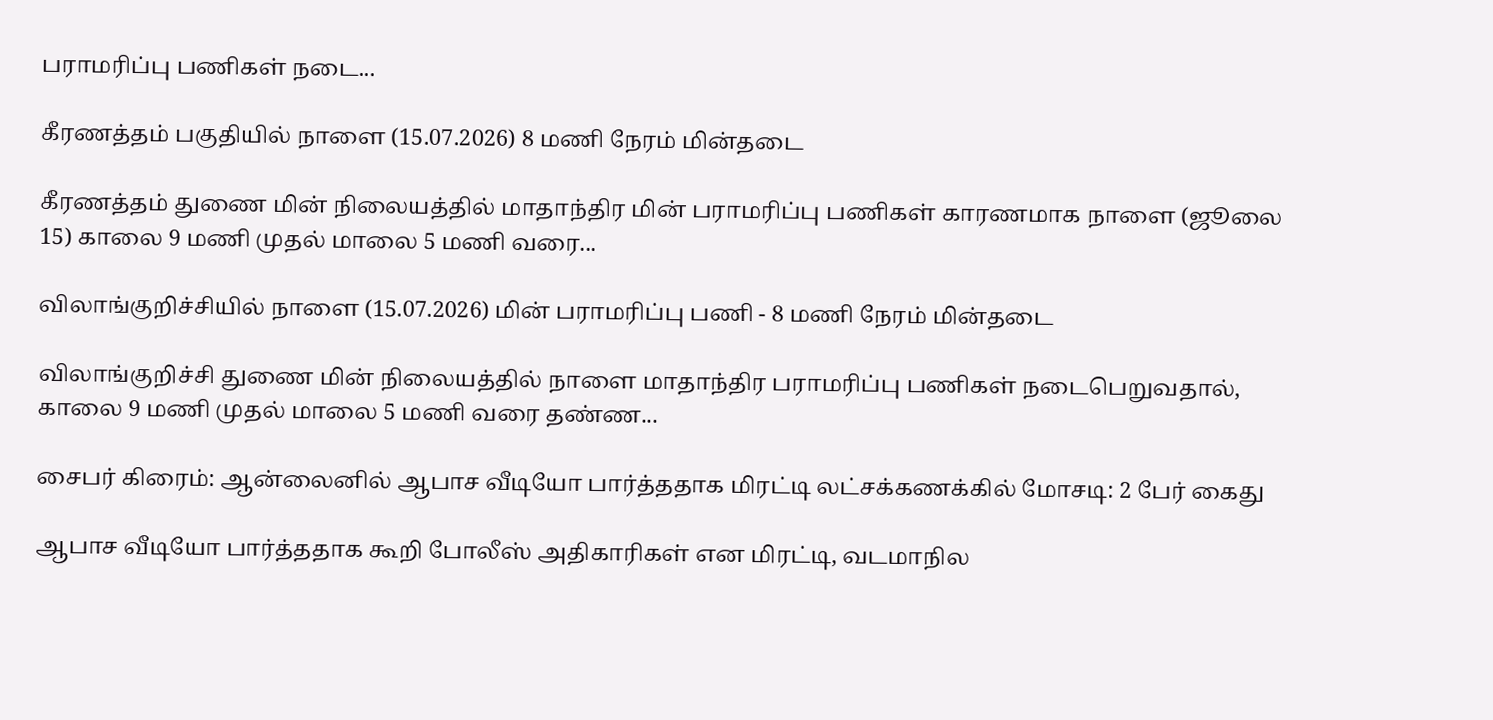பராமரிப்பு பணிகள் நடை...

கீரணத்தம் பகுதியில் நாளை (15.07.2026) 8 மணி நேரம் மின்தடை

கீரணத்தம் துணை மின் நிலையத்தில் மாதாந்திர மின் பராமரிப்பு பணிகள் காரணமாக நாளை (ஜூலை 15) காலை 9 மணி முதல் மாலை 5 மணி வரை...

விலாங்குறிச்சியில் நாளை (15.07.2026) மின் பராமரிப்பு பணி - 8 மணி நேரம் மின்தடை

விலாங்குறிச்சி துணை மின் நிலையத்தில் நாளை மாதாந்திர பராமரிப்பு பணிகள் நடைபெறுவதால், காலை 9 மணி முதல் மாலை 5 மணி வரை தண்ண...

சைபர் கிரைம்: ஆன்லைனில் ஆபாச வீடியோ பார்த்ததாக மிரட்டி லட்சக்கணக்கில் மோசடி: 2 பேர் கைது

ஆபாச வீடியோ பார்த்ததாக கூறி போலீஸ் அதிகாரிகள் என மிரட்டி, வடமாநில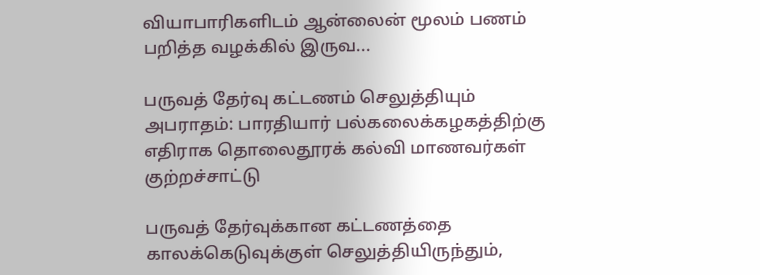வியாபாரிகளிடம் ஆன்லைன் மூலம் பணம் பறித்த வழக்கில் இருவ...

பருவத் தேர்வு கட்டணம் செலுத்தியும் அபராதம்: பாரதியார் பல்கலைக்கழகத்திற்கு எதிராக தொலைதூரக் கல்வி மாணவர்கள் குற்றச்சாட்டு

பருவத் தேர்வுக்கான கட்டணத்தை காலக்கெடுவுக்குள் செலுத்தியிருந்தும்,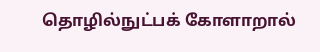தொழில்நுட்பக் கோளாறால்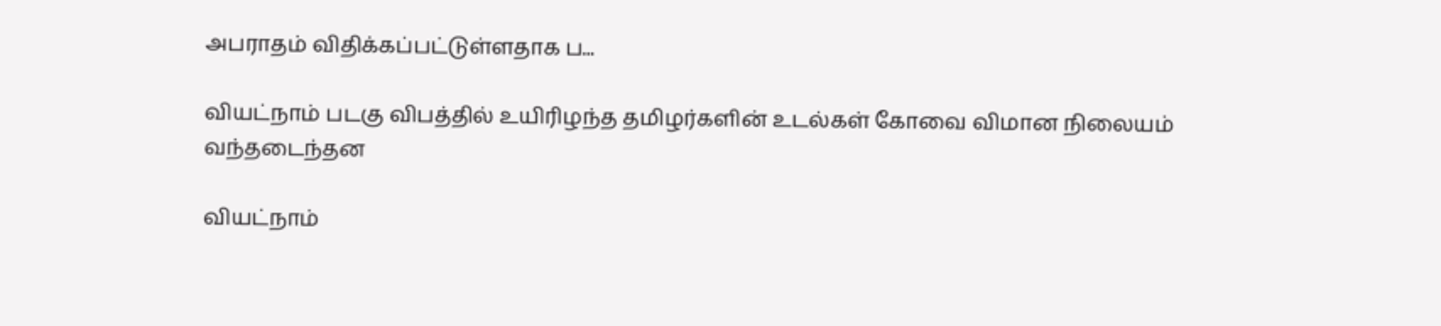அபராதம் விதிக்கப்பட்டுள்ளதாக ப...

வியட்நாம் படகு விபத்தில் உயிரிழந்த தமிழர்களின் உடல்கள் கோவை விமான நிலையம் வந்தடைந்தன

வியட்நாம்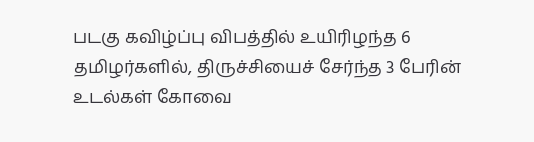படகு கவிழ்ப்பு விபத்தில் உயிரிழந்த 6 தமிழர்களில், திருச்சியைச் சேர்ந்த 3 பேரின் உடல்கள் கோவை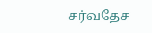சர்வதேச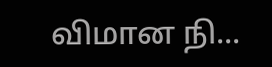விமான நி...